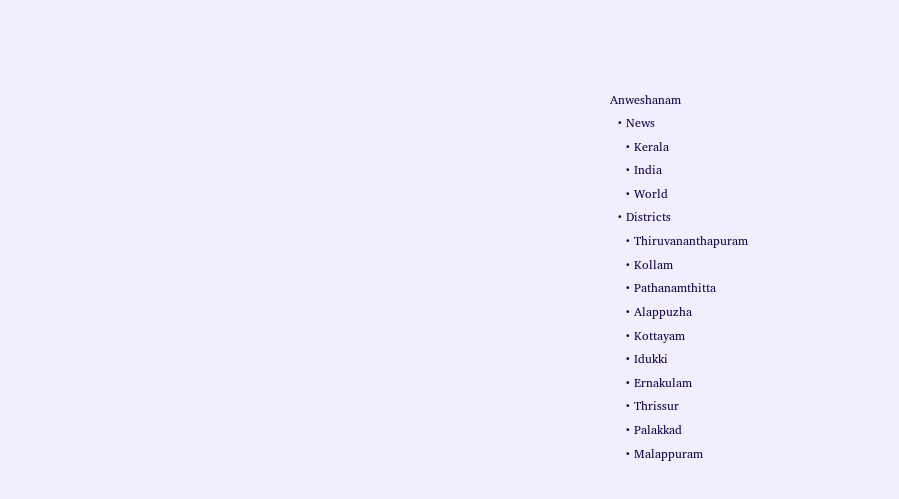Anweshanam
  • News
    • Kerala
    • India
    • World
  • Districts
    • Thiruvananthapuram
    • Kollam
    • Pathanamthitta
    • Alappuzha
    • Kottayam
    • Idukki
    • Ernakulam
    • Thrissur
    • Palakkad
    • Malappuram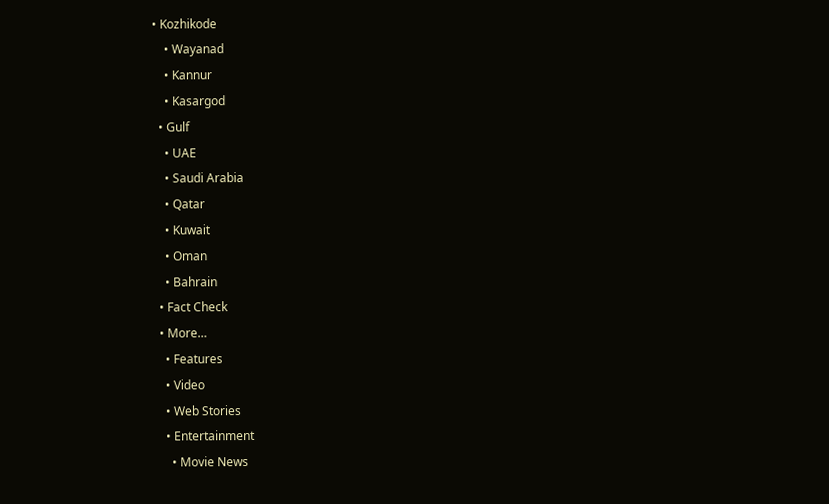• Kozhikode
    • Wayanad
    • Kannur
    • Kasargod
  • Gulf
    • UAE
    • Saudi Arabia
    • Qatar
    • Kuwait
    • Oman
    • Bahrain
  • Fact Check
  • More…
    • Features
    • Video
    • Web Stories
    • Entertainment
      • Movie News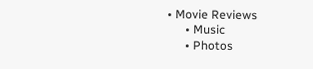• Movie Reviews
      • Music
      • Photos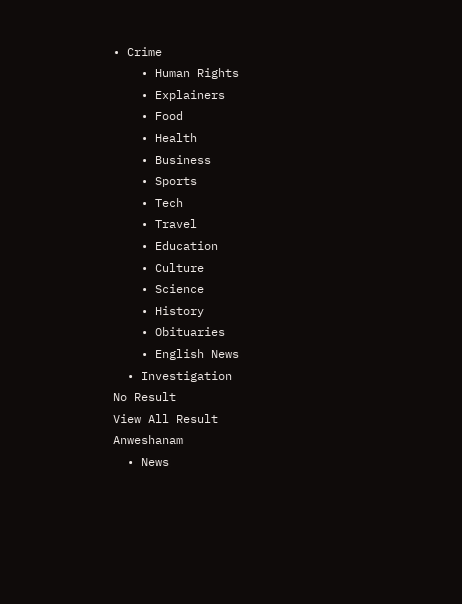• Crime
    • Human Rights
    • Explainers
    • Food
    • Health
    • Business
    • Sports
    • Tech
    • Travel
    • Education
    • Culture
    • Science
    • History
    • Obituaries
    • English News
  • Investigation
No Result
View All Result
Anweshanam
  • News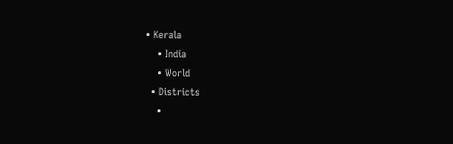• Kerala
    • India
    • World
  • Districts
    •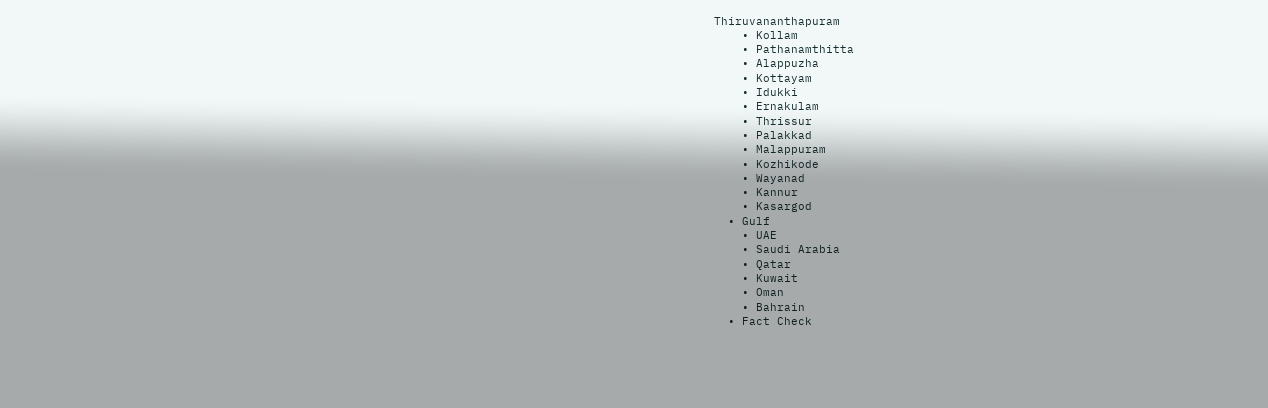Thiruvananthapuram
    • Kollam
    • Pathanamthitta
    • Alappuzha
    • Kottayam
    • Idukki
    • Ernakulam
    • Thrissur
    • Palakkad
    • Malappuram
    • Kozhikode
    • Wayanad
    • Kannur
    • Kasargod
  • Gulf
    • UAE
    • Saudi Arabia
    • Qatar
    • Kuwait
    • Oman
    • Bahrain
  • Fact Check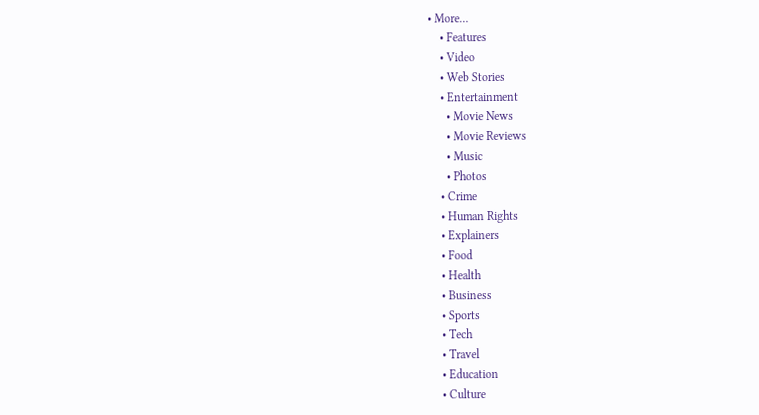• More…
    • Features
    • Video
    • Web Stories
    • Entertainment
      • Movie News
      • Movie Reviews
      • Music
      • Photos
    • Crime
    • Human Rights
    • Explainers
    • Food
    • Health
    • Business
    • Sports
    • Tech
    • Travel
    • Education
    • Culture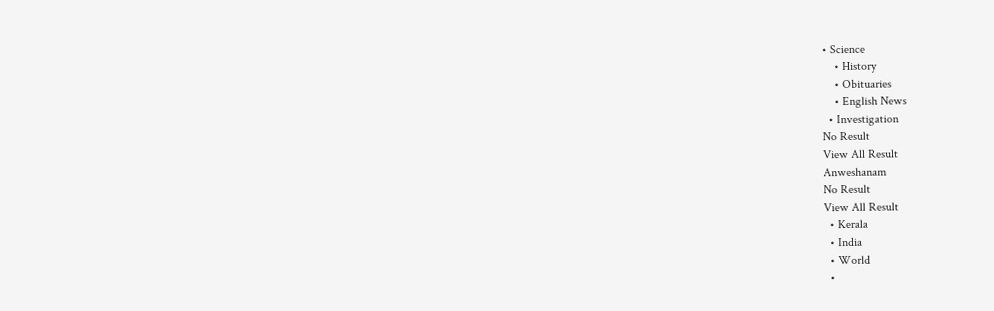• Science
    • History
    • Obituaries
    • English News
  • Investigation
No Result
View All Result
Anweshanam
No Result
View All Result
  • Kerala
  • India
  • World
  •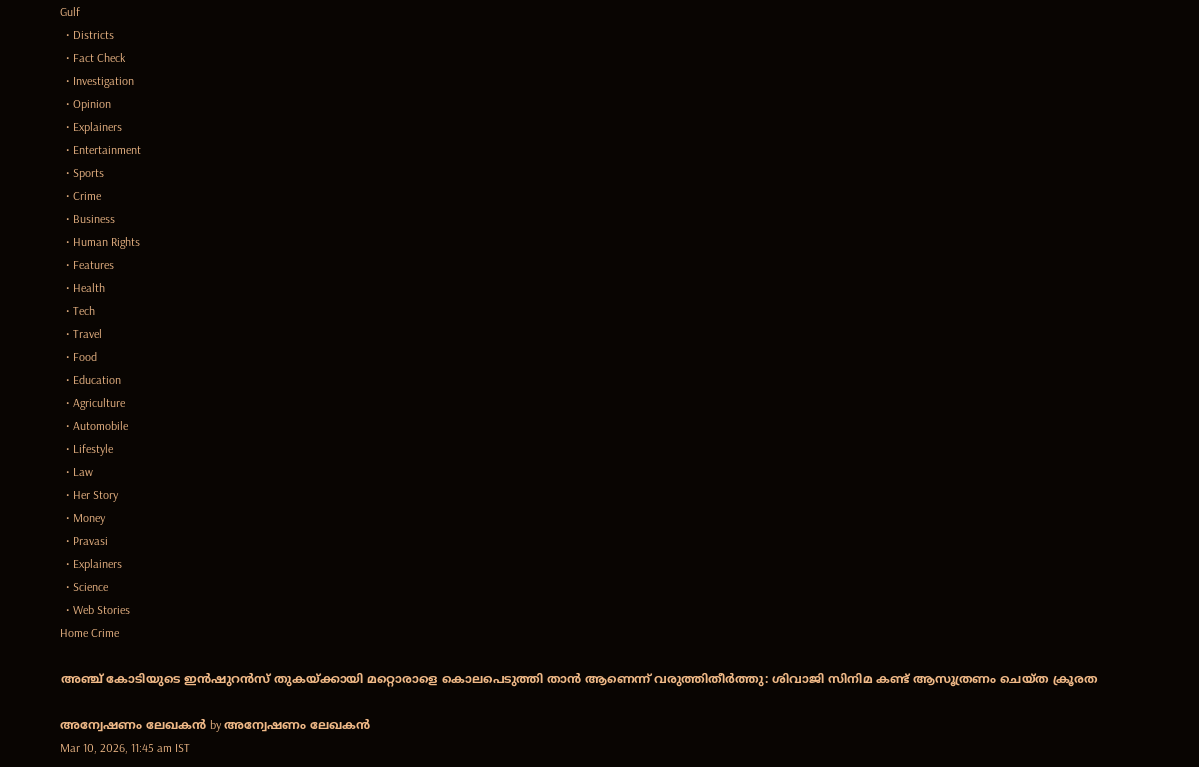Gulf
  • Districts
  • Fact Check
  • Investigation
  • Opinion
  • Explainers
  • Entertainment
  • Sports
  • Crime
  • Business
  • Human Rights
  • Features
  • Health
  • Tech
  • Travel
  • Food
  • Education
  • Agriculture
  • Automobile
  • Lifestyle
  • Law
  • Her Story
  • Money
  • Pravasi
  • Explainers
  • Science
  • Web Stories
Home Crime

അഞ്ച് കോടിയുടെ ഇൻഷുറൻസ് തുകയ്ക്കായി മറ്റൊരാളെ കൊലപെടുത്തി താൻ ആണെന്ന് വരുത്തിതീർത്തു: ശിവാജി സിനിമ കണ്ട് ആസൂത്രണം ചെയ്ത ക്രൂരത

അന്വേഷണം ലേഖകൻ by അന്വേഷണം ലേഖകൻ
Mar 10, 2026, 11:45 am IST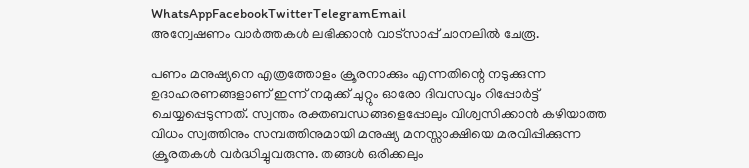WhatsAppFacebookTwitterTelegramEmail
അന്വേഷണം വാർത്തകൾ ലഭിക്കാന്‍ വാട്സാപ്പ് ചാനലില്‍ ചേരൂ.

പണം മനുഷ്യനെ എത്രത്തോളം ക്രൂരനാക്കും എന്നതിന്റെ നടുക്കുന്ന ഉദാഹരണങ്ങളാണ് ഇന്ന് നമുക്ക് ചുറ്റും ഓരോ ദിവസവും റിപ്പോർട്ട് ചെയ്യപ്പെടുന്നത്. സ്വന്തം രക്തബന്ധങ്ങളെപ്പോലും വിശ്വസിക്കാൻ കഴിയാത്ത വിധം സ്വത്തിനും സമ്പത്തിനുമായി മനുഷ്യ മനസ്സാക്ഷിയെ മരവിപ്പിക്കുന്ന ക്രൂരതകൾ വർദ്ധിച്ചുവരുന്നു. തങ്ങൾ ഒരിക്കലും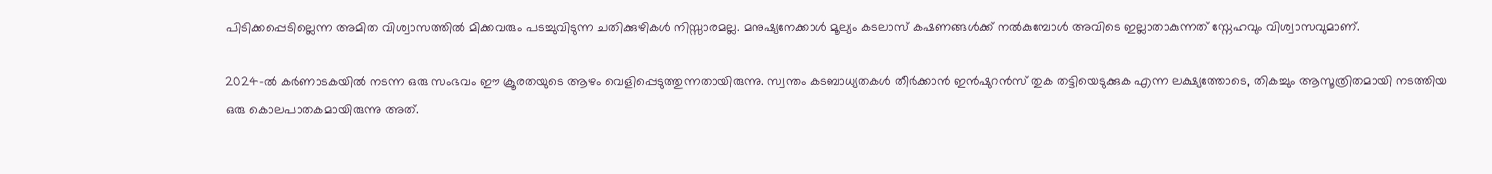പിടിക്കപ്പെടില്ലെന്ന അമിത വിശ്വാസത്തിൽ മിക്കവരും പടച്ചുവിടുന്ന ചതിക്കുഴികൾ നിസ്സാരമല്ല. മനുഷ്യനേക്കാൾ മൂല്യം കടലാസ് കഷണങ്ങൾക്ക് നൽകുമ്പോൾ അവിടെ ഇല്ലാതാകുന്നത് സ്നേഹവും വിശ്വാസവുമാണ്.

2024-ൽ കർണാടകയിൽ നടന്ന ഒരു സംഭവം ഈ ക്രൂരതയുടെ ആഴം വെളിപ്പെടുത്തുന്നതായിരുന്നു. സ്വന്തം കടബാധ്യതകൾ തീർക്കാൻ ഇൻഷുറൻസ് തുക തട്ടിയെടുക്കുക എന്ന ലക്ഷ്യത്തോടെ, തികച്ചും ആസൂത്രിതമായി നടത്തിയ ഒരു കൊലപാതകമായിരുന്നു അത്.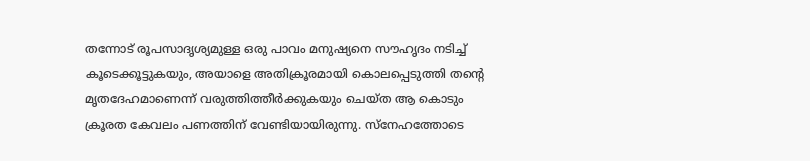തന്നോട് രൂപസാദൃശ്യമുള്ള ഒരു പാവം മനുഷ്യനെ സൗഹൃദം നടിച്ച് കൂടെക്കൂട്ടുകയും, അയാളെ അതിക്രൂരമായി കൊലപ്പെടുത്തി തന്റെ മൃതദേഹമാണെന്ന് വരുത്തിത്തീർക്കുകയും ചെയ്ത ആ കൊടും ക്രൂരത കേവലം പണത്തിന് വേണ്ടിയായിരുന്നു. സ്നേഹത്തോടെ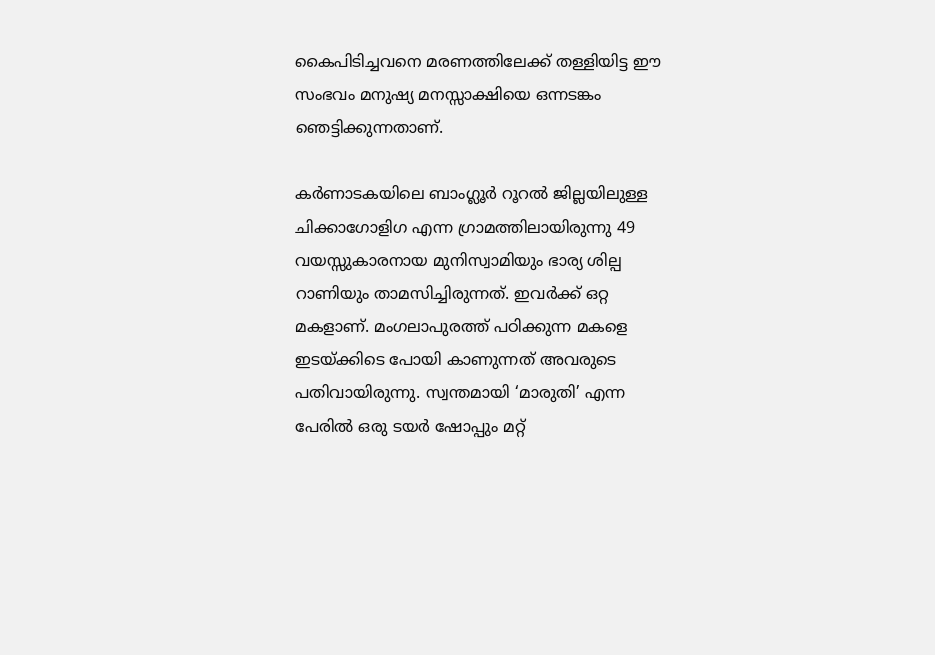കൈപിടിച്ചവനെ മരണത്തിലേക്ക് തള്ളിയിട്ട ഈ സംഭവം മനുഷ്യ മനസ്സാക്ഷിയെ ഒന്നടങ്കം ഞെട്ടിക്കുന്നതാണ്.

കർണാടകയിലെ ബാംഗ്ലൂർ റൂറൽ ജില്ലയിലുള്ള ചിക്കാഗോളിഗ എന്ന ഗ്രാമത്തിലായിരുന്നു 49 വയസ്സുകാരനായ മുനിസ്വാമിയും ഭാര്യ ശില്പ റാണിയും താമസിച്ചിരുന്നത്. ഇവർക്ക് ഒറ്റ മകളാണ്. മംഗലാപുരത്ത് പഠിക്കുന്ന മകളെ ഇടയ്ക്കിടെ പോയി കാണുന്നത് അവരുടെ പതിവായിരുന്നു. സ്വന്തമായി ‘മാരുതി’ എന്ന പേരിൽ ഒരു ടയർ ഷോപ്പും മറ്റ്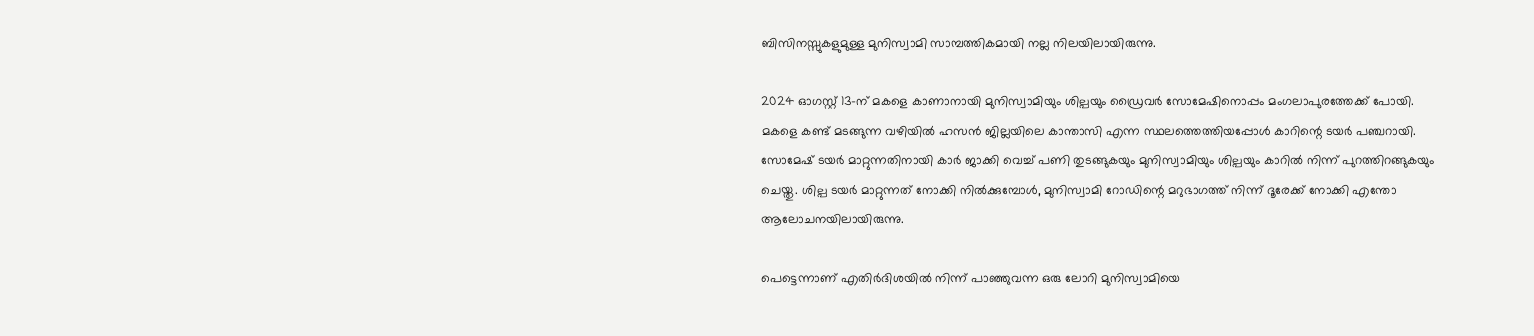ബിസിനസ്സുകളുമുള്ള മുനിസ്വാമി സാമ്പത്തികമായി നല്ല നിലയിലായിരുന്നു.

2024 ഓഗസ്റ്റ് 13-ന് മകളെ കാണാനായി മുനിസ്വാമിയും ശില്പയും ഡ്രൈവർ സോമേഷിനൊപ്പം മംഗലാപുരത്തേക്ക് പോയി. മകളെ കണ്ട് മടങ്ങുന്ന വഴിയിൽ ഹസൻ ജില്ലയിലെ കാന്താസി എന്ന സ്ഥലത്തെത്തിയപ്പോൾ കാറിന്റെ ടയർ പഞ്ചറായി. സോമേഷ് ടയർ മാറ്റുന്നതിനായി കാർ ജാക്കി വെച്ച് പണി തുടങ്ങുകയും മുനിസ്വാമിയും ശില്പയും കാറിൽ നിന്ന് പുറത്തിറങ്ങുകയും ചെയ്തു. ശില്പ ടയർ മാറ്റുന്നത് നോക്കി നിൽക്കുമ്പോൾ, മുനിസ്വാമി റോഡിന്റെ മറുഭാഗത്ത് നിന്ന് ദൂരേക്ക് നോക്കി എന്തോ ആലോചനയിലായിരുന്നു.

പെട്ടെന്നാണ് എതിർദിശയിൽ നിന്ന് പാഞ്ഞുവന്ന ഒരു ലോറി മുനിസ്വാമിയെ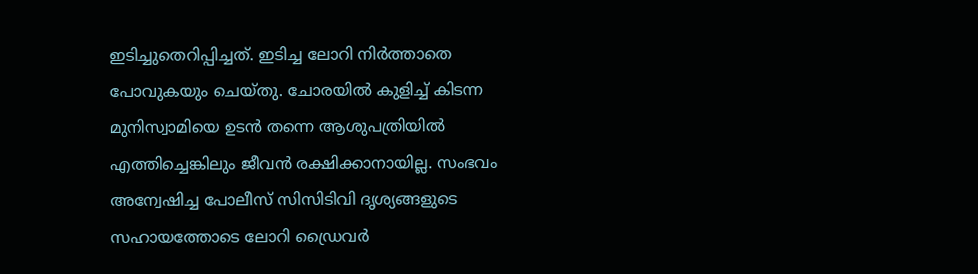ഇടിച്ചുതെറിപ്പിച്ചത്. ഇടിച്ച ലോറി നിർത്താതെ പോവുകയും ചെയ്തു. ചോരയിൽ കുളിച്ച് കിടന്ന മുനിസ്വാമിയെ ഉടൻ തന്നെ ആശുപത്രിയിൽ എത്തിച്ചെങ്കിലും ജീവൻ രക്ഷിക്കാനായില്ല. സംഭവം അന്വേഷിച്ച പോലീസ് സിസിടിവി ദൃശ്യങ്ങളുടെ സഹായത്തോടെ ലോറി ഡ്രൈവർ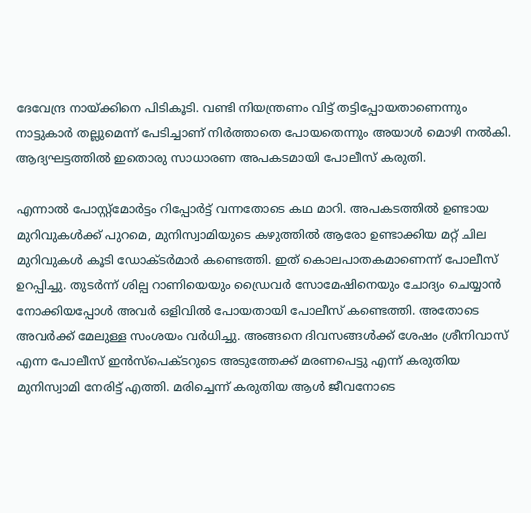ദേവേന്ദ്ര നായ്ക്കിനെ പിടികൂടി. വണ്ടി നിയന്ത്രണം വിട്ട് തട്ടിപ്പോയതാണെന്നും നാട്ടുകാർ തല്ലുമെന്ന് പേടിച്ചാണ് നിർത്താതെ പോയതെന്നും അയാൾ മൊഴി നൽകി. ആദ്യഘട്ടത്തിൽ ഇതൊരു സാധാരണ അപകടമായി പോലീസ് കരുതി.

എന്നാൽ പോസ്റ്റ്‌മോർട്ടം റിപ്പോർട്ട് വന്നതോടെ കഥ മാറി. അപകടത്തിൽ ഉണ്ടായ മുറിവുകൾക്ക് പുറമെ, മുനിസ്വാമിയുടെ കഴുത്തിൽ ആരോ ഉണ്ടാക്കിയ മറ്റ് ചില മുറിവുകൾ കൂടി ഡോക്ടർമാർ കണ്ടെത്തി. ഇത് കൊലപാതകമാണെന്ന് പോലീസ് ഉറപ്പിച്ചു. തുടർന്ന് ശില്പ റാണിയെയും ഡ്രൈവർ സോമേഷിനെയും ചോദ്യം ചെയ്യാൻ നോക്കിയപ്പോൾ അവർ ഒളിവിൽ പോയതായി പോലീസ് കണ്ടെത്തി. അതോടെ അവർക്ക് മേലുള്ള സംശയം വർധിച്ചു. അങ്ങനെ ദിവസങ്ങൾക്ക് ശേഷം ശ്രീനിവാസ് എന്ന പോലീസ് ഇൻസ്പെക്ടറുടെ അടുത്തേക്ക് മരണപെട്ടു എന്ന് കരുതിയ മുനിസ്വാമി നേരിട്ട് എത്തി. മരിച്ചെന്ന് കരുതിയ ആൾ ജീവനോടെ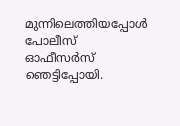മുന്നിലെത്തിയപ്പോൾ പോലീസ് ഓഫീസർസ് ഞെട്ടിപ്പോയി.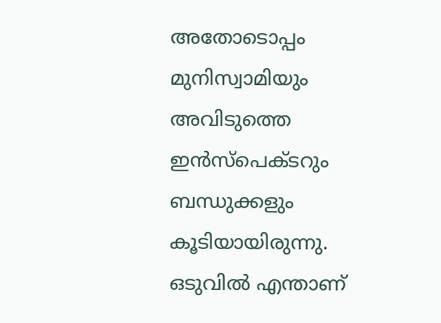അതോടൊപ്പം മുനിസ്വാമിയും അവിടുത്തെ ഇൻസ്പെക്ടറും ബന്ധുക്കളും കൂടിയായിരുന്നു. ഒടുവിൽ എന്താണ്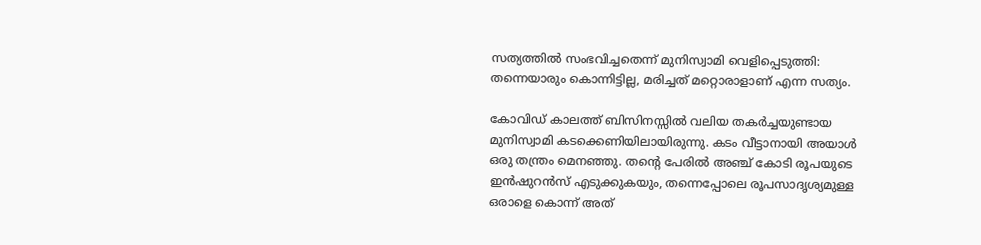സത്യത്തിൽ സംഭവിച്ചതെന്ന് മുനിസ്വാമി വെളിപ്പെടുത്തി: തന്നെയാരും കൊന്നിട്ടില്ല, മരിച്ചത് മറ്റൊരാളാണ് എന്ന സത്യം.

കോവിഡ് കാലത്ത് ബിസിനസ്സിൽ വലിയ തകർച്ചയുണ്ടായ മുനിസ്വാമി കടക്കെണിയിലായിരുന്നു. കടം വീട്ടാനായി അയാൾ ഒരു തന്ത്രം മെനഞ്ഞു. തന്റെ പേരിൽ അഞ്ച് കോടി രൂപയുടെ ഇൻഷുറൻസ് എടുക്കുകയും, തന്നെപ്പോലെ രൂപസാദൃശ്യമുള്ള ഒരാളെ കൊന്ന് അത്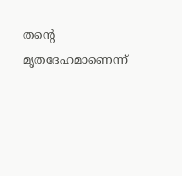തന്റെ മൃതദേഹമാണെന്ന്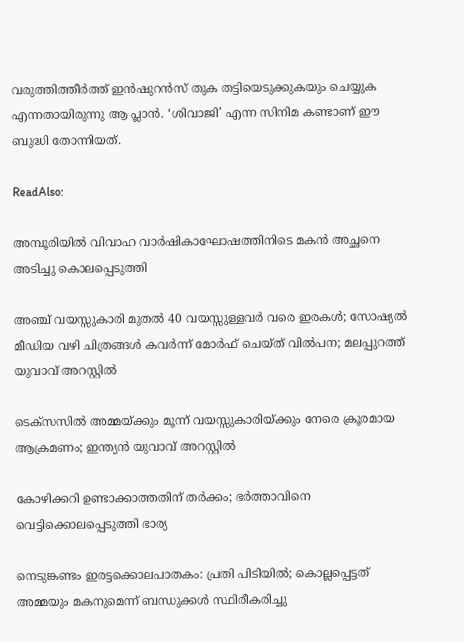വരുത്തിത്തീർത്ത് ഇൻഷുറൻസ് തുക തട്ടിയെടുക്കുകയും ചെയ്യുക എന്നതായിരുന്നു ആ പ്ലാൻ. ‘ശിവാജി’ എന്ന സിനിമ കണ്ടാണ് ഈ ബുദ്ധി തോന്നിയത്.

ReadAlso:

അമ്പൂരിയിൽ വിവാഹ വാർഷികാഘോഷത്തിനിടെ മകൻ അച്ഛനെ അടിച്ചു കൊലപ്പെടുത്തി

അഞ്ച് വയസ്സുകാരി മുതൽ 40 വയസ്സുള്ളവർ വരെ ഇരകൾ; സോഷ്യൽ മീഡിയ വഴി ചിത്രങ്ങൾ കവർന്ന് മോർഫ് ചെയ്ത് വിൽപന; മലപ്പുറത്ത് യുവാവ് അറസ്റ്റിൽ

ടെക്സസിൽ അമ്മയ്ക്കും മൂന്ന് വയസ്സുകാരിയ്ക്കും നേരെ ക്രൂരമായ ആക്രമണം; ഇന്ത്യൻ യുവാവ് അറസ്റ്റിൽ

കോഴിക്കറി ഉണ്ടാക്കാത്തതിന് തർക്കം; ഭർത്താവിനെ വെട്ടിക്കൊലപ്പെടുത്തി ഭാര്യ

നെടുങ്കണ്ടം ഇരട്ടക്കൊലപാതകം: പ്രതി പിടിയിൽ; കൊല്ലപ്പെട്ടത് അമ്മയും മകനുമെന്ന് ബന്ധുക്കൾ സ്ഥിരീകരിച്ചു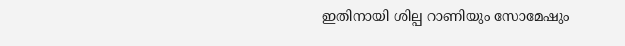ഇതിനായി ശില്പ റാണിയും സോമേഷും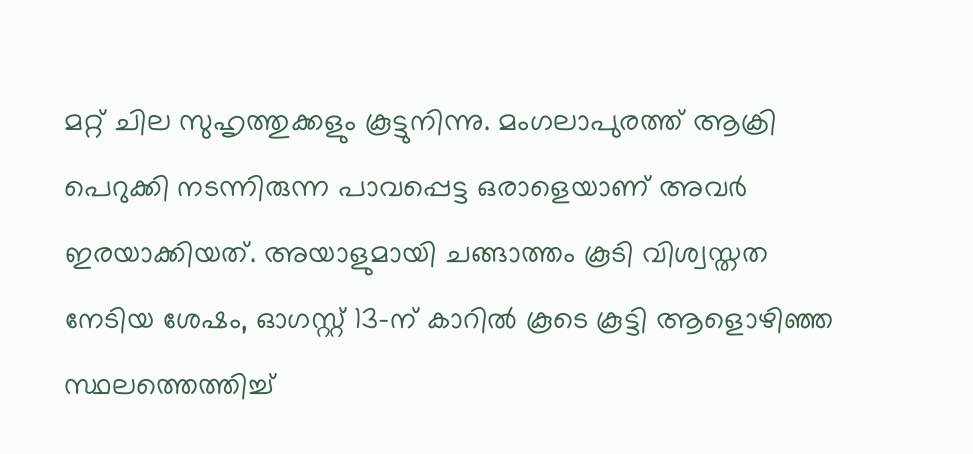മറ്റ് ചില സുഹൃത്തുക്കളും കൂട്ടുനിന്നു. മംഗലാപുരത്ത് ആക്രി പെറുക്കി നടന്നിരുന്ന പാവപ്പെട്ട ഒരാളെയാണ് അവർ ഇരയാക്കിയത്. അയാളുമായി ചങ്ങാത്തം കൂടി വിശ്വസ്തത നേടിയ ശേഷം, ഓഗസ്റ്റ് 13-ന് കാറിൽ കൂടെ കൂട്ടി ആളൊഴിഞ്ഞ സ്ഥലത്തെത്തിച്ച്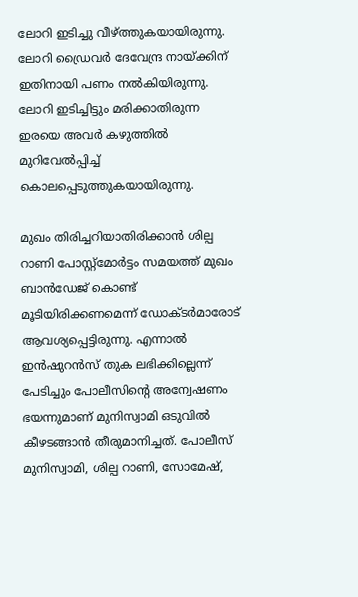ലോറി ഇടിച്ചു വീഴ്ത്തുകയായിരുന്നു. ലോറി ഡ്രൈവർ ദേവേന്ദ്ര നായ്ക്കിന് ഇതിനായി പണം നൽകിയിരുന്നു. ലോറി ഇടിച്ചിട്ടും മരിക്കാതിരുന്ന ഇരയെ അവർ കഴുത്തിൽ മുറിവേൽപ്പിച്ച് കൊലപ്പെടുത്തുകയായിരുന്നു.

മുഖം തിരിച്ചറിയാതിരിക്കാൻ ശില്പ റാണി പോസ്റ്റ്‌മോർട്ടം സമയത്ത് മുഖം ബാൻഡേജ് കൊണ്ട് മൂടിയിരിക്കണമെന്ന് ഡോക്ടർമാരോട് ആവശ്യപ്പെട്ടിരുന്നു. എന്നാൽ ഇൻഷുറൻസ് തുക ലഭിക്കില്ലെന്ന് പേടിച്ചും പോലീസിന്റെ അന്വേഷണം ഭയന്നുമാണ് മുനിസ്വാമി ഒടുവിൽ കീഴടങ്ങാൻ തീരുമാനിച്ചത്. പോലീസ് മുനിസ്വാമി, ശില്പ റാണി, സോമേഷ്,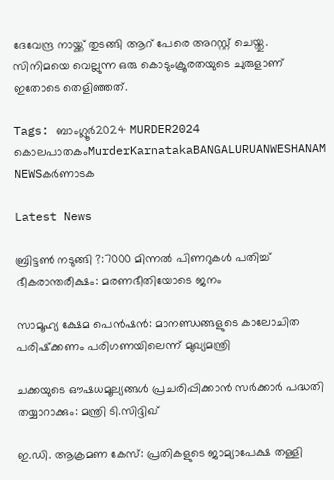ദേവേന്ദ്ര നായ്ക്ക് തുടങ്ങി ആറ് പേരെ അറസ്റ്റ് ചെയ്തു. സിനിമയെ വെല്ലുന്ന ഒരു കൊടുംക്രൂരതയുടെ ചുരുളാണ് ഇതോടെ തെളിഞ്ഞത്.

Tags: ബാംഗ്ലൂർ2024 MURDER2024 കൊലപാതകംMurderKarnatakaBANGALURUANWESHANAM NEWSകർണാടക

Latest News

ബ്രിട്ടണ്‍ നടുങ്ങി ?:7000 മിന്നല്‍ പിണറുകള്‍ പതിച്ച് ഭീകരാന്തരീക്ഷം: മരണഭീതിയോടെ ജനം

സാമൂഹ്യ ക്ഷേമ പെന്‍ഷന്‍: മാനണ്ഡങ്ങളുടെ കാലോചിത പരിഷ്‌ക്കണം പരിഗണയിലെന്ന് മുഖ്യമന്ത്രി

ചക്കയുടെ ഔഷധമൂല്യങ്ങള്‍ പ്രചരിപ്പിക്കാന്‍ സർക്കാർ പദ്ധതി തയ്യാറാക്കും: മന്ത്രി ടി.സിദ്ദിഖ്

ഇ.ഡി. ആക്രമണ കേസ്: പ്രതികളുടെ ജാമ്യാപേക്ഷ തള്ളി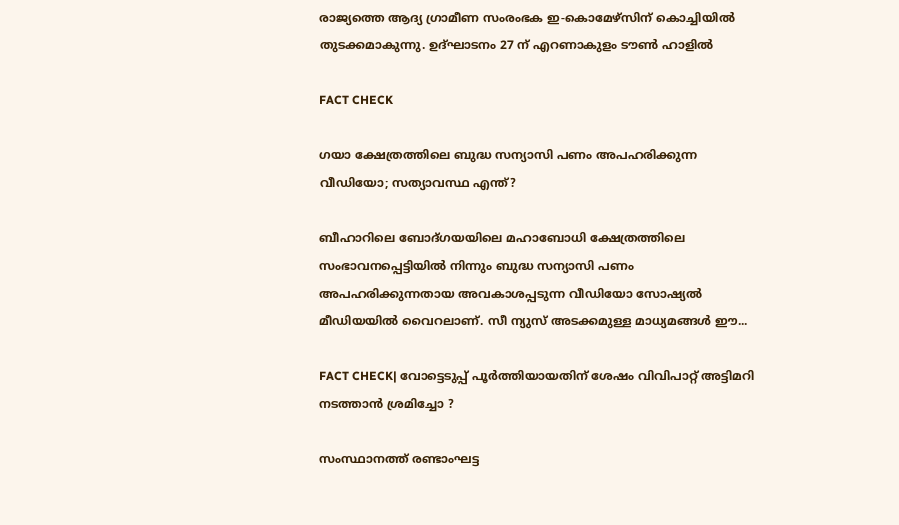രാജ്യത്തെ ആദ്യ ഗ്രാമീണ സംരംഭക ഇ-കൊമേഴ്‌സിന് കൊച്ചിയില്‍ തുടക്കമാകുന്നു. ഉദ്ഘാടനം 27 ന് എറണാകുളം ടൗണ്‍ ഹാളില്‍

FACT CHECK

ഗയാ ക്ഷേത്രത്തിലെ ബുദ്ധ സന്യാസി പണം അപഹരിക്കുന്ന വീഡിയോ; സത്യാവസ്ഥ എന്ത്?

ബീഹാറിലെ ബോദ്ഗയയിലെ മഹാബോധി ക്ഷേത്രത്തിലെ സംഭാവനപ്പെട്ടിയില്‍ നിന്നും ബുദ്ധ സന്യാസി പണം അപഹരിക്കുന്നതായ അവകാശപ്പടുന്ന വീഡിയോ സോഷ്യല്‍ മീഡിയയില്‍ വൈറലാണ്. സീ ന്യുസ് അടക്കമുള്ള മാധ്യമങ്ങള്‍ ഈ...

FACT CHECK| വോട്ടെടുപ്പ് പൂർത്തിയായതിന് ശേഷം വിവിപാറ്റ് അട്ടിമറി നടത്താൻ ശ്രമിച്ചോ ?

സംസ്ഥാനത്ത് രണ്ടാംഘട്ട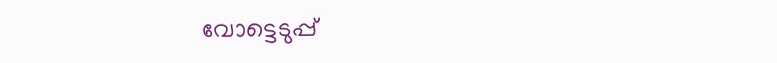വോട്ടെടുപ്പ്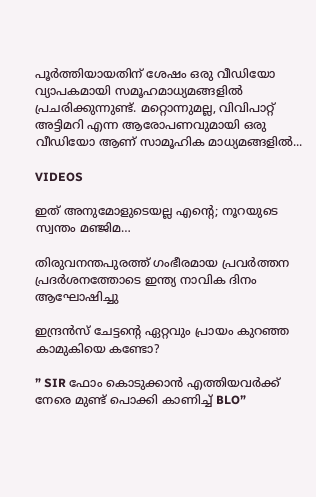പൂർത്തിയായതിന് ശേഷം ഒരു വീഡിയോ വ്യാപകമായി സമൂഹമാധ്യമങ്ങളിൽ പ്രചരിക്കുന്നുണ്ട്. മറ്റൊന്നുമല്ല, വിവിപാറ്റ് അട്ടിമറി എന്ന ആരോപണവുമായി ഒരു വീഡിയോ ആണ് സാമൂഹിക മാധ്യമങ്ങളിൽ...

VIDEOS

ഇത് അനുമോളുടെയല്ല എന്റെ; നൂറയുടെ സ്വന്തം മഞ്ജിമ…

തിരുവനന്തപുരത്ത് ഗംഭീരമായ പ്രവർത്തന പ്രദർശനത്തോടെ ഇന്ത്യ നാവിക ദിനം ആഘോഷിച്ചു

ഇന്ദ്രൻസ് ചേട്ടന്റെ ഏറ്റവും പ്രായം കുറഞ്ഞ കാമുകിയെ കണ്ടോ?

” SIR ഫോം കൊടുക്കാൻ എത്തിയവർക്ക് നേരെ മുണ്ട് പൊക്കി കാണിച്ച് BLO”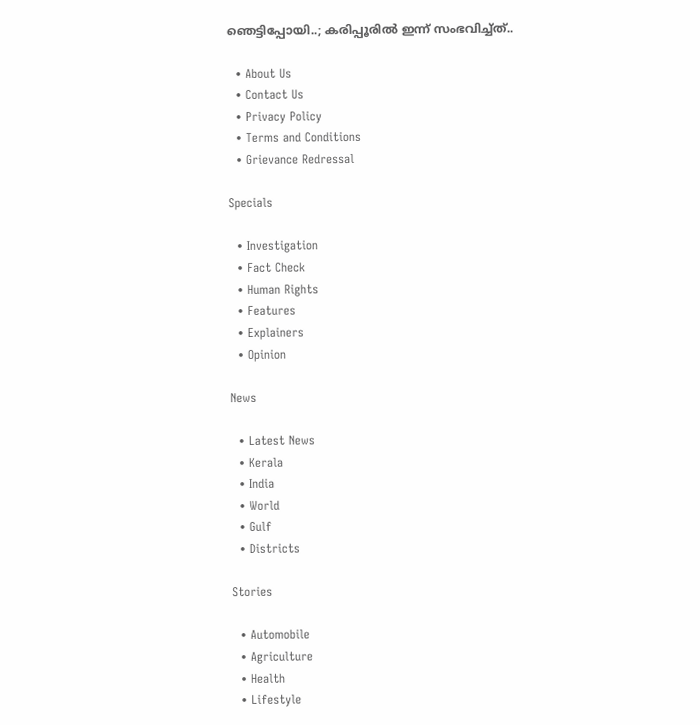ഞെട്ടിപ്പോയി..; കരിപ്പൂരിൽ ഇന്ന് സംഭവിച്ച്ത്..

  • About Us
  • Contact Us
  • Privacy Policy
  • Terms and Conditions
  • Grievance Redressal

Specials

  • Investigation
  • Fact Check
  • Human Rights
  • Features
  • Explainers
  • Opinion

News

  • Latest News
  • Kerala
  • India
  • World
  • Gulf
  • Districts

Stories

  • Automobile
  • Agriculture
  • Health
  • Lifestyle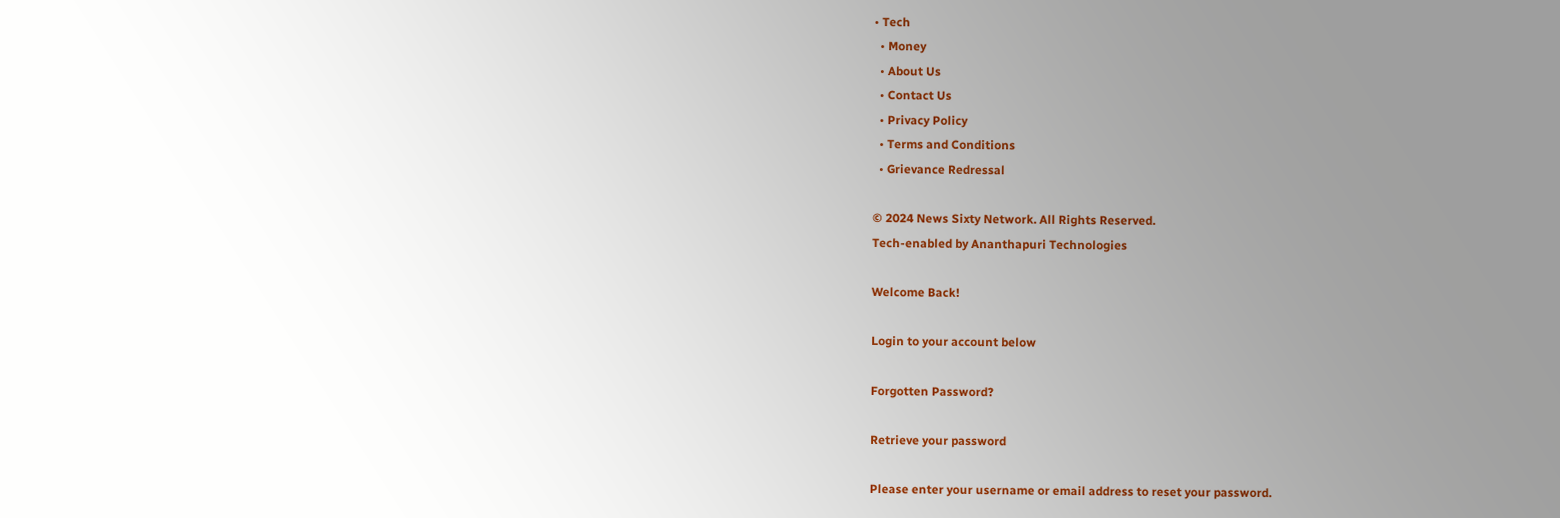• Tech
  • Money
  • About Us
  • Contact Us
  • Privacy Policy
  • Terms and Conditions
  • Grievance Redressal

© 2024 News Sixty Network. All Rights Reserved.
Tech-enabled by Ananthapuri Technologies

Welcome Back!

Login to your account below

Forgotten Password?

Retrieve your password

Please enter your username or email address to reset your password.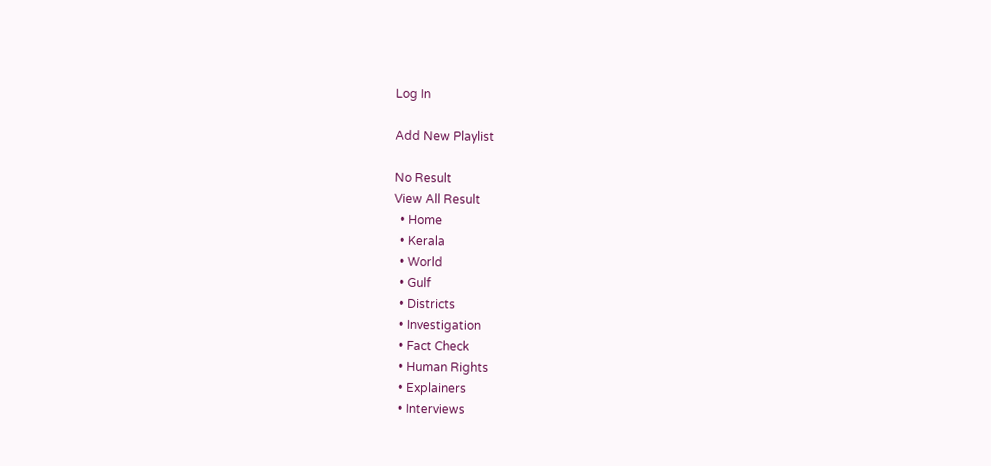Log In

Add New Playlist

No Result
View All Result
  • Home
  • Kerala
  • World
  • Gulf
  • Districts
  • Investigation
  • Fact Check
  • Human Rights
  • Explainers
  • Interviews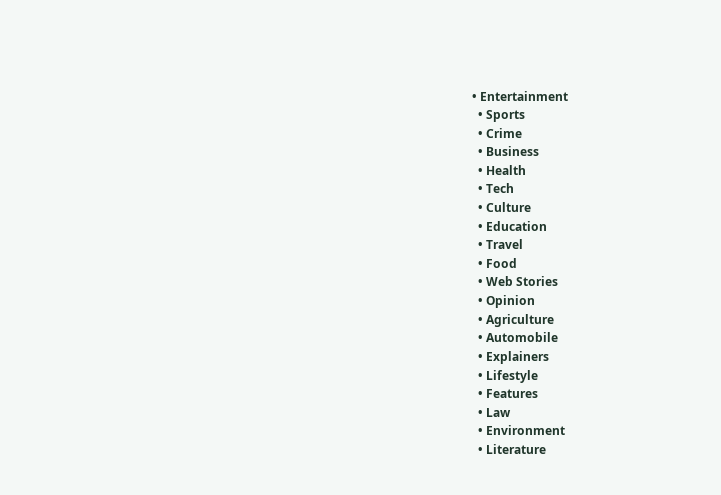• Entertainment
  • Sports
  • Crime
  • Business
  • Health
  • Tech
  • Culture
  • Education
  • Travel
  • Food
  • Web Stories
  • Opinion
  • Agriculture
  • Automobile
  • Explainers
  • Lifestyle
  • Features
  • Law
  • Environment
  • Literature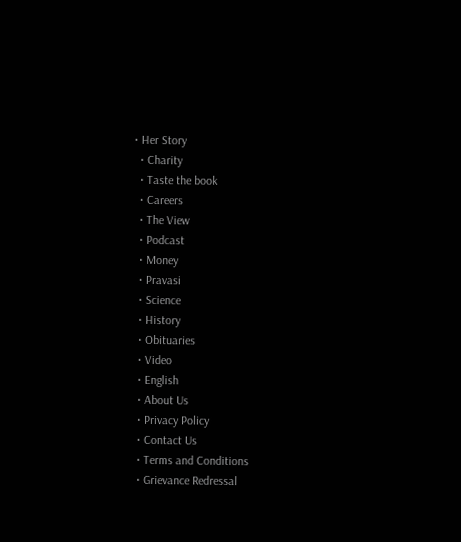• Her Story
  • Charity
  • Taste the book
  • Careers
  • The View
  • Podcast
  • Money
  • Pravasi
  • Science
  • History
  • Obituaries
  • Video
  • English
  • About Us
  • Privacy Policy
  • Contact Us
  • Terms and Conditions
  • Grievance Redressal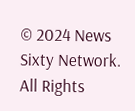© 2024 News Sixty Network. All Rights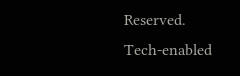Reserved.
Tech-enabled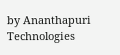by Ananthapuri Technologies